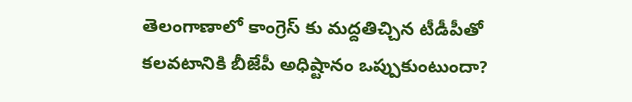తెలంగాణాలో కాంగ్రెస్ కు మద్దతిచ్చిన టీడీపీతో కలవటానికి బీజేపీ అధిష్టానం ఒప్పుకుంటుందా?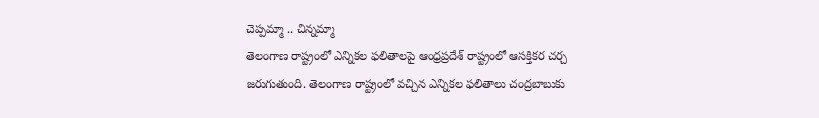చెప్పమ్మా .. చిన్నమ్మా
తెలంగాణ రాష్ట్రంలో ఎన్నికల ఫలితాలపై ఆంధ్రప్రదేశ్ రాష్ట్రంలో ఆసక్తికర చర్చ జరుగుతుంది. తెలంగాణ రాష్ట్రంలో వచ్చిన ఎన్నికల ఫలితాలు చంద్రబాబుకు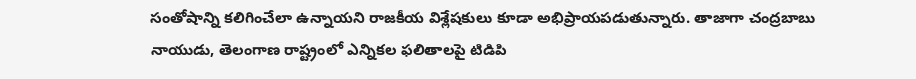సంతోషాన్ని కలిగించేలా ఉన్నాయని రాజకీయ విశ్లేషకులు కూడా అభిప్రాయపడుతున్నారు. తాజాగా చంద్రబాబు నాయుడు, తెలంగాణ రాష్ట్రంలో ఎన్నికల ఫలితాలపై టిడిపి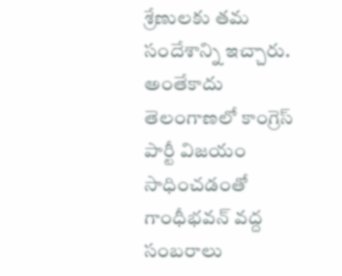శ్రేణులకు తమ సందేశాన్ని ఇచ్చారు.
అంతేకాదు తెలంగాణలో కాంగ్రెస్ పార్టీ విజయం సాధించడంతో గాంధీభవన్ వద్ద సంబరాలు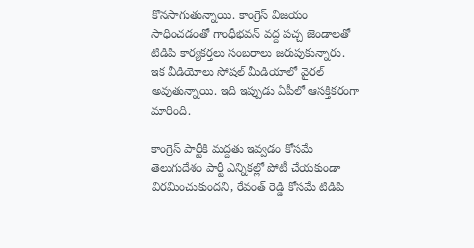కొనసాగుతున్నాయి. కాంగ్రెస్ విజయం సాధించడంతో గాంధీభవన్ వద్ద పచ్చ జెండాలతో టిడిపి కార్యకర్తలు సంబరాలు జరుపుకున్నారు. ఇక వీడియోలు సోషల్ మీడియాలో వైరల్ అవుతున్నాయి. ఇది ఇప్పుడు ఏపీలో ఆసక్తికరంగా మారింది.

కాంగ్రెస్ పార్టీకి మద్దతు ఇవ్వడం కోసమే తెలుగుదేశం పార్టీ ఎన్నికల్లో పోటీ చేయకుండా విరమించుకుందని, రేవంత్ రెడ్డి కోసమే టిడిపి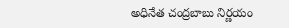అధినేత చంద్రబాబు నిర్ణయం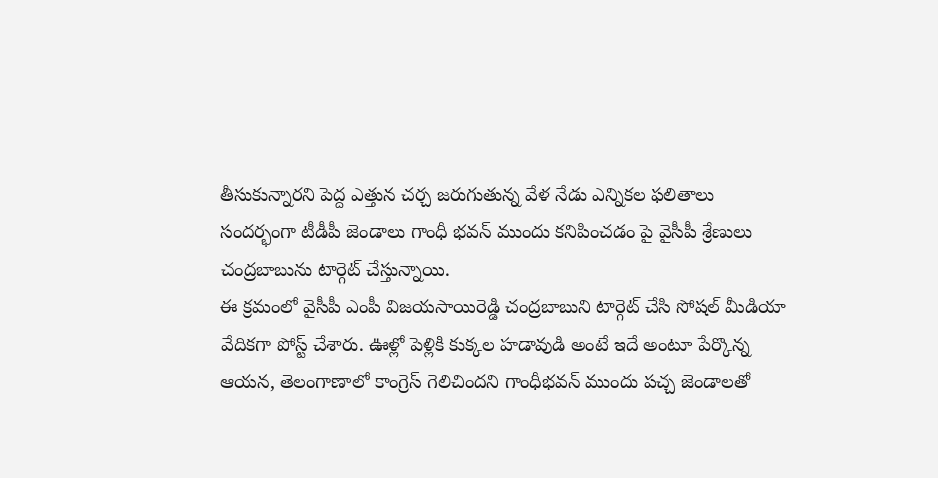తీసుకున్నారని పెద్ద ఎత్తున చర్చ జరుగుతున్న వేళ నేడు ఎన్నికల ఫలితాలు సందర్భంగా టీడీపీ జెండాలు గాంధీ భవన్ ముందు కనిపించడం పై వైసీపీ శ్రేణులు చంద్రబాబును టార్గెట్ చేస్తున్నాయి.
ఈ క్రమంలో వైసీపీ ఎంపీ విజయసాయిరెడ్డి చంద్రబాబుని టార్గెట్ చేసి సోషల్ మీడియా వేదికగా పోస్ట్ చేశారు. ఊళ్లో పెళ్లికి కుక్కల హడావుడి అంటే ఇదే అంటూ పేర్కొన్న ఆయన, తెలంగాణాలో కాంగ్రెస్ గెలిచిందని గాంధీభవన్ ముందు పచ్చ జెండాలతో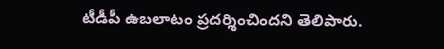టీడీపీ ఉబలాటం ప్రదర్శించిందని తెలిపారు.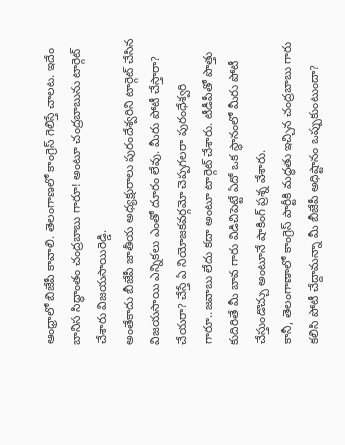ఆంధ్రాలో బిజేపీ కావాలి. తెలంగాణలో కాంగ్రెస్ గెలిస్తే చాలట. ఇదేం బానిస సిద్ధాంతం చంద్రబాబు గారూ! అంటూ చంద్రబాబును టార్గెట్ చేశారు విజయసాయిరెడ్డి.
అంతేకాదు బీజేపీ జాతీయ అధ్యక్షురాలు పురందేశ్వరిని టార్గెట్ చేసిన విజయసాయి ఎన్నికలు ఎంతో దూరం లేవు. మీరు పోటీ చేస్తారా? చేయరా? చేస్తే ఏ నియోజకవర్గమో చెప్పగలరా పురంధేశ్వరి గారూ..జవాబు లేదు కదా అంటూ టార్గెట్ చేశారు. టీడీపీతో పొత్తు కుదిరితే మీ బావ గారు విడిచిపెట్టే ఏదో ఒక స్థానంలో మీరు పోటీ చేస్తుండొచ్చు అంటూనే షాకింగ్ ప్రశ్న వేశారు.
కానీ, తెలంగాణాలో కాంగ్రెస్ పార్టీకి మద్ధతు ఇచ్చిన చంద్రబాబు గారు కలిసి పోటీ చేద్దామన్నా మీ బీజేపీ అధిష్టానం ఒప్పుకుంటుందా?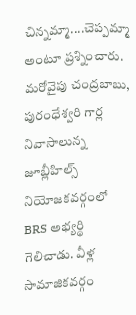చిన్నమ్మా....చెప్పమ్మా అంటూ ప్రశ్నించారు. మరోవైపు చంద్రబాబు, పురంధేశ్వరి గార్ల నివాసాలున్న జూబ్లీహిల్స్ నియోజకవర్గంలో BRS అభ్యర్థి గెలిచాడు. వీళ్ల సామాజికవర్గం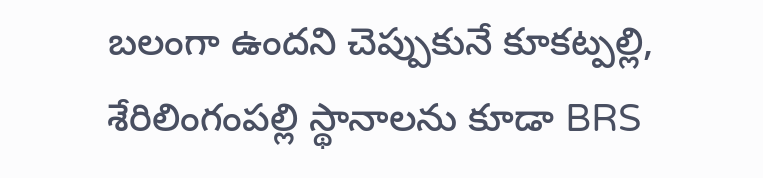బలంగా ఉందని చెప్పుకునే కూకట్పల్లి, శేరిలింగంపల్లి స్థానాలను కూడా BRS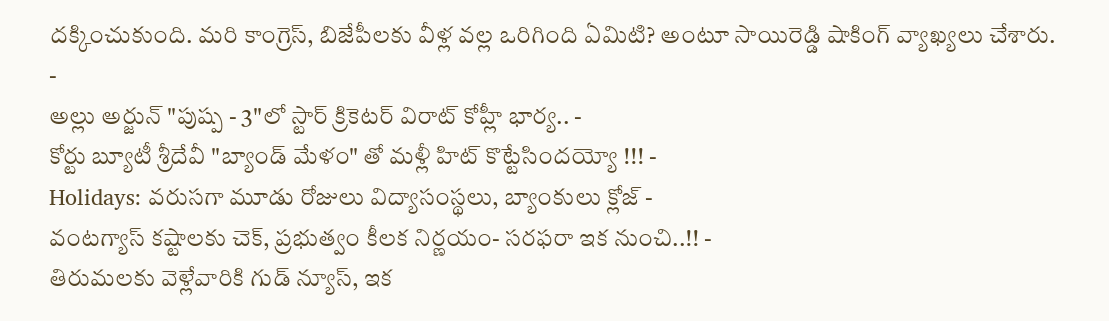దక్కించుకుంది. మరి కాంగ్రెస్, బిజేపీలకు వీళ్ల వల్ల ఒరిగింది ఏమిటి? అంటూ సాయిరెడ్డి షాకింగ్ వ్యాఖ్యలు చేశారు.
-
అల్లు అర్జున్ "పుష్ప - 3"లో స్టార్ క్రికెటర్ విరాట్ కోహ్లీ భార్య.. -
కోర్టు బ్యూటీ శ్రీదేవీ "బ్యాండ్ మేళం" తో మళ్లీ హిట్ కొట్టేసిందయ్యో !!! -
Holidays: వరుసగా మూడు రోజులు విద్యాసంస్థలు, బ్యాంకులు క్లోజ్ -
వంటగ్యాస్ కష్టాలకు చెక్, ప్రభుత్వం కీలక నిర్ణయం- సరఫరా ఇక నుంచి..!! -
తిరుమలకు వెళ్లేవారికి గుడ్ న్యూస్, ఇక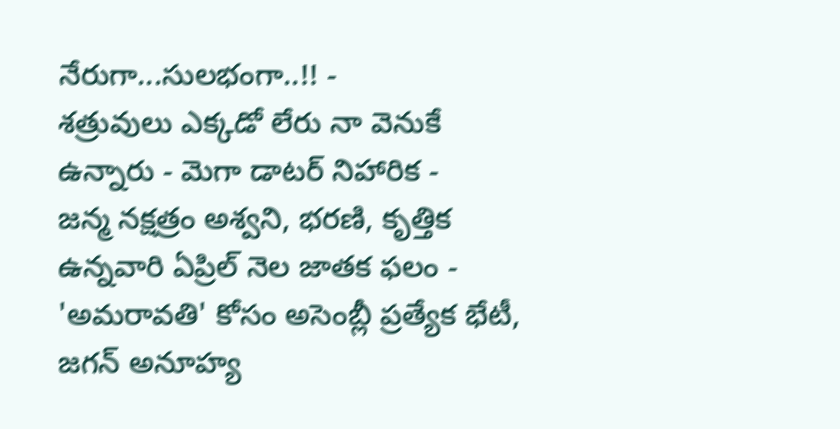నేరుగా...సులభంగా..!! -
శత్రువులు ఎక్కడో లేరు నా వెనుకే ఉన్నారు - మెగా డాటర్ నిహారిక -
జన్మ నక్షత్రం అశ్వని, భరణి, కృత్తిక ఉన్నవారి ఏప్రిల్ నెల జాతక ఫలం -
'అమరావతి' కోసం అసెంబ్లీ ప్రత్యేక భేటీ, జగన్ అనూహ్య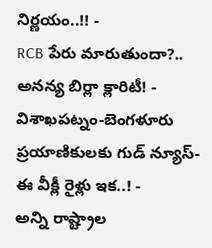నిర్ణయం..!! -
RCB పేరు మారుతుందా?.. అనన్య బిర్లా క్లారిటీ! -
విశాఖపట్నం-బెంగళూరు ప్రయాణికులకు గుడ్ న్యూస్- ఈ వీక్లీ రైళ్లు ఇక..! -
అన్ని రాష్ట్రాల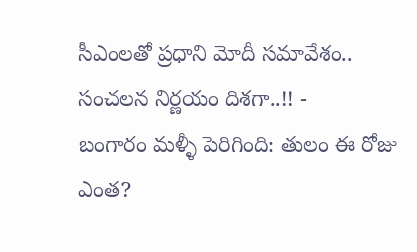సీఎంలతో ప్రధాని మోదీ సమావేశం.. సంచలన నిర్ణయం దిశగా..!! -
బంగారం మళ్ళీ పెరిగింది: తులం ఈ రోజు ఎంత?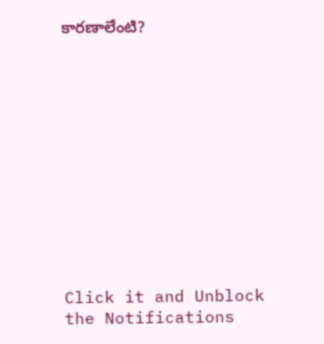కారణాలేంటి?












Click it and Unblock the Notifications